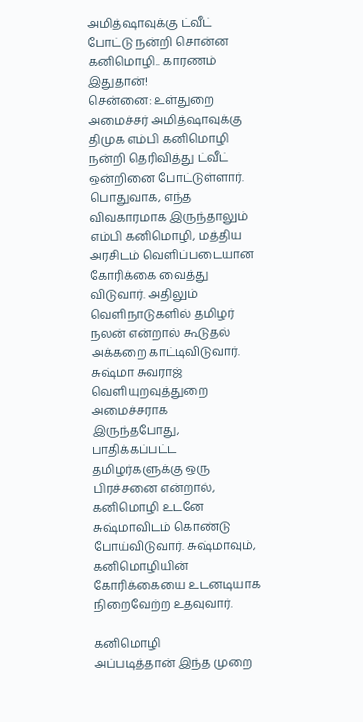அமித்ஷாவுக்கு ட்வீட் போட்டு நன்றி சொன்ன கனிமொழி.. காரணம் இதுதான்!
சென்னை: உள்துறை அமைச்சர் அமித்ஷாவுக்கு திமுக எம்பி கனிமொழி நன்றி தெரிவித்து ட்வீட் ஒன்றினை போட்டுள்ளார்.
பொதுவாக, எந்த விவகாரமாக இருந்தாலும் எம்பி கனிமொழி, மத்திய அரசிடம் வெளிப்படையான கோரிக்கை வைத்து விடுவார். அதிலும் வெளிநாடுகளில் தமிழர் நலன் என்றால் கூடுதல் அக்கறை காட்டிவிடுவார்.
சுஷ்மா சுவராஜ் வெளியுறவுத்துறை அமைச்சராக இருந்தபோது, பாதிக்கப்பட்ட தமிழர்களுக்கு ஒரு பிரச்சனை என்றால், கனிமொழி உடனே சுஷ்மாவிடம் கொண்டு போய்விடுவார். சுஷ்மாவும், கனிமொழியின் கோரிக்கையை உடனடியாக நிறைவேற்ற உதவுவார்.

கனிமொழி
அப்படித்தான் இந்த முறை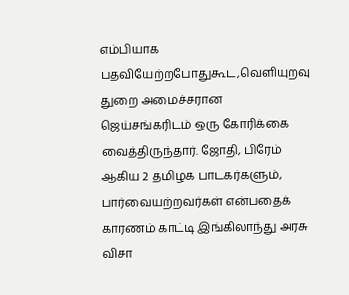எம்பியாக பதவியேற்றபோதுகூட,வெளியுறவு துறை அமைச்சரான ஜெய்சங்கரிடம் ஒரு கோரிக்கை வைத்திருந்தார். ஜோதி, பிரேம் ஆகிய 2 தமிழக பாடகர்களும், பார்வையற்றவர்கள் என்பதைக் காரணம் காட்டி இங்கிலாந்து அரசு விசா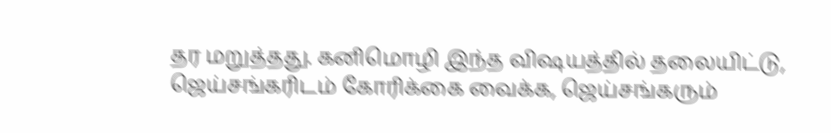தர மறுத்தது. கனிமொழி இந்த விஷயத்தில் தலையிட்டு, ஜெய்சங்கரிடம் கோரிக்கை வைக்க, ஜெய்சங்கரும்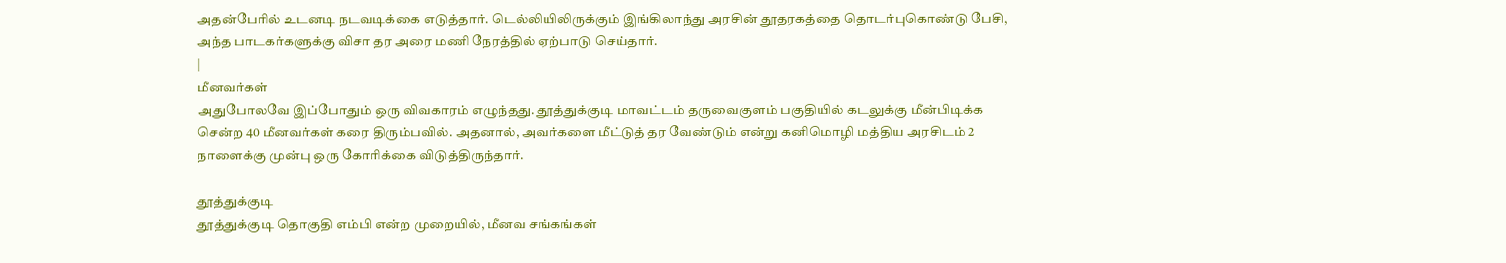அதன்பேரில் உடனடி நடவடிக்கை எடுத்தார். டெல்லியிலிருக்கும் இங்கிலாந்து அரசின் தூதரகத்தை தொடர்புகொண்டு பேசி, அந்த பாடகர்களுக்கு விசா தர அரை மணி நேரத்தில் ஏற்பாடு செய்தார்.
|
மீனவர்கள்
அதுபோலவே இப்போதும் ஒரு விவகாரம் எழுந்தது. தூத்துக்குடி மாவட்டம் தருவைகுளம் பகுதியில் கடலுக்கு மீன்பிடிக்க சென்ற 40 மீனவர்கள் கரை திரும்பவில். அதனால், அவர்களை மீட்டுத் தர வேண்டும் என்று கனிமொழி மத்திய அரசிடம் 2 நாளைக்கு முன்பு ஒரு கோரிக்கை விடுத்திருந்தார்.

தூத்துக்குடி
தூத்துக்குடி தொகுதி எம்பி என்ற முறையில், மீனவ சங்கங்கள்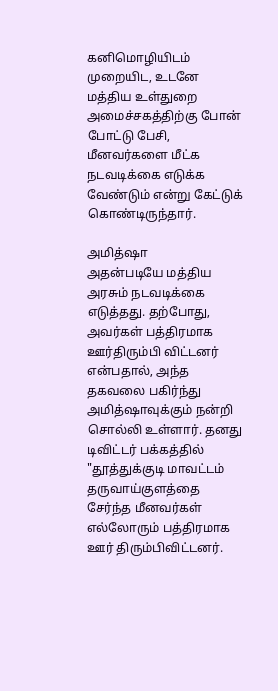கனிமொழியிடம் முறையிட, உடனே மத்திய உள்துறை அமைச்சகத்திற்கு போன் போட்டு பேசி, மீனவர்களை மீட்க நடவடிக்கை எடுக்க வேண்டும் என்று கேட்டுக் கொண்டிருந்தார்.

அமித்ஷா
அதன்படியே மத்திய அரசும் நடவடிக்கை எடுத்தது. தற்போது, அவர்கள் பத்திரமாக ஊர்திரும்பி விட்டனர் என்பதால், அந்த தகவலை பகிர்ந்து அமித்ஷாவுக்கும் நன்றி சொல்லி உள்ளார். தனது டிவிட்டர் பக்கத்தில் "தூத்துக்குடி மாவட்டம் தருவாய்குளத்தை சேர்ந்த மீனவர்கள் எல்லோரும் பத்திரமாக ஊர் திரும்பிவிட்டனர்.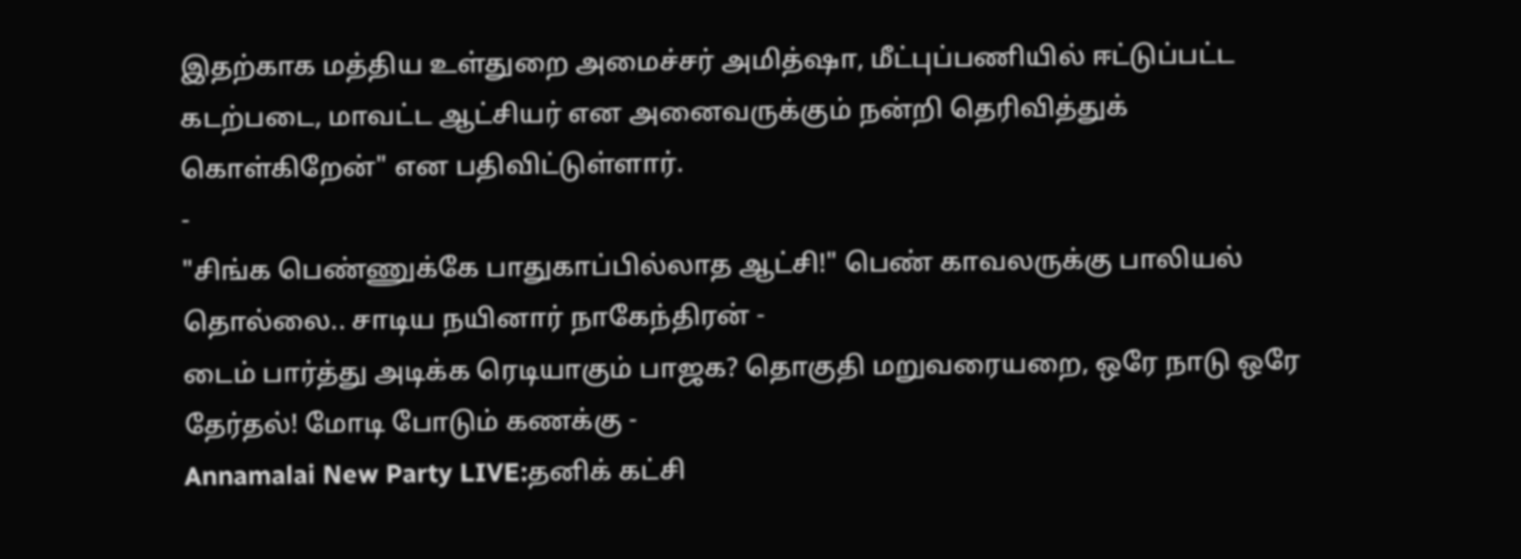இதற்காக மத்திய உள்துறை அமைச்சர் அமித்ஷா, மீட்புப்பணியில் ஈட்டுப்பட்ட கடற்படை, மாவட்ட ஆட்சியர் என அனைவருக்கும் நன்றி தெரிவித்துக் கொள்கிறேன்" என பதிவிட்டுள்ளார்.
-
"சிங்க பெண்ணுக்கே பாதுகாப்பில்லாத ஆட்சி!" பெண் காவலருக்கு பாலியல் தொல்லை.. சாடிய நயினார் நாகேந்திரன் -
டைம் பார்த்து அடிக்க ரெடியாகும் பாஜக? தொகுதி மறுவரையறை, ஒரே நாடு ஒரே தேர்தல்! மோடி போடும் கணக்கு -
Annamalai New Party LIVE:தனிக் கட்சி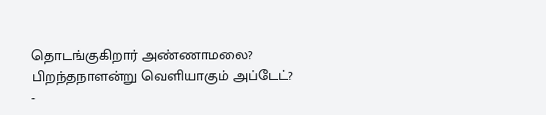தொடங்குகிறார் அண்ணாமலை? பிறந்தநாளன்று வெளியாகும் அப்டேட்? -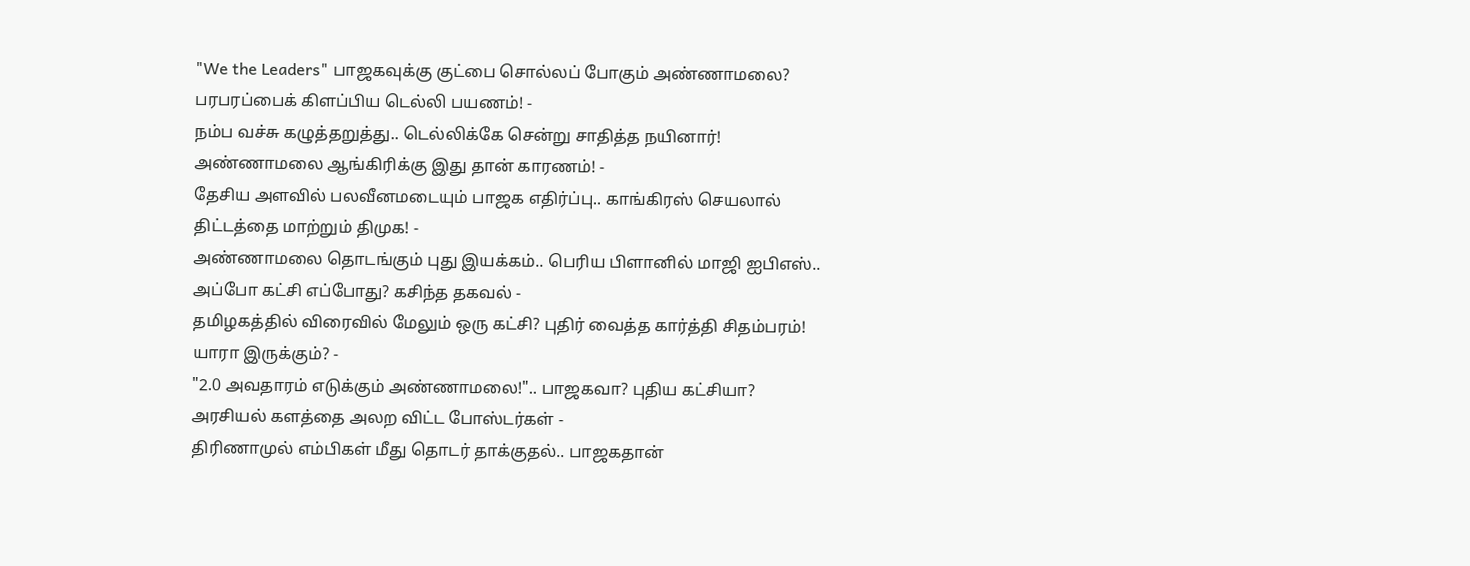"We the Leaders" பாஜகவுக்கு குட்பை சொல்லப் போகும் அண்ணாமலை? பரபரப்பைக் கிளப்பிய டெல்லி பயணம்! -
நம்ப வச்சு கழுத்தறுத்து.. டெல்லிக்கே சென்று சாதித்த நயினார்! அண்ணாமலை ஆங்கிரிக்கு இது தான் காரணம்! -
தேசிய அளவில் பலவீனமடையும் பாஜக எதிர்ப்பு.. காங்கிரஸ் செயலால் திட்டத்தை மாற்றும் திமுக! -
அண்ணாமலை தொடங்கும் புது இயக்கம்.. பெரிய பிளானில் மாஜி ஐபிஎஸ்.. அப்போ கட்சி எப்போது? கசிந்த தகவல் -
தமிழகத்தில் விரைவில் மேலும் ஒரு கட்சி? புதிர் வைத்த கார்த்தி சிதம்பரம்! யாரா இருக்கும்? -
"2.0 அவதாரம் எடுக்கும் அண்ணாமலை!".. பாஜகவா? புதிய கட்சியா? அரசியல் களத்தை அலற விட்ட போஸ்டர்கள் -
திரிணாமுல் எம்பிகள் மீது தொடர் தாக்குதல்.. பாஜகதான்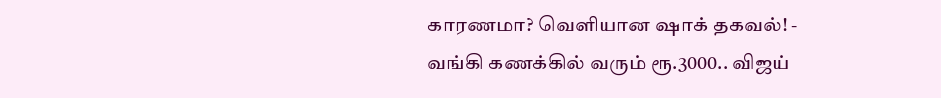காரணமா? வெளியான ஷாக் தகவல்! -
வங்கி கணக்கில் வரும் ரூ.3000.. விஜய்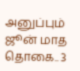அனுப்பும் ஜூன் மாத தொகை.. 3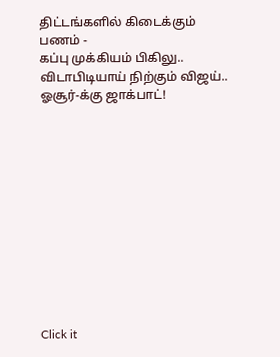திட்டங்களில் கிடைக்கும் பணம் -
கப்பு முக்கியம் பிகிலு.. விடாபிடியாய் நிற்கும் விஜய்.. ஓசூர்-க்கு ஜாக்பாட்!












Click it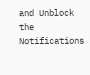and Unblock the Notifications